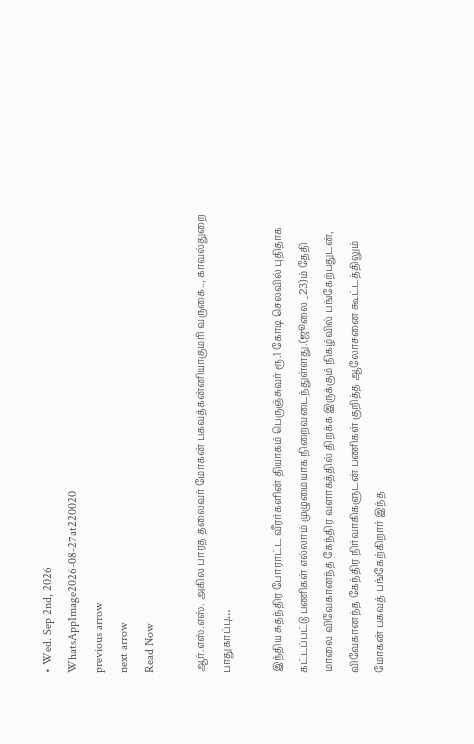• Wed. Sep 2nd, 2026
WhatsAppImage2026-08-27at220020
previous arrow
next arrow
Read Now

ஆர்.எஸ்.எஸ். அகில பாரத தலைவர் மோகன் பகவத்கன்னியாகுமரி வருகை.., காவல்துறை பாதுகாப்பு…

இந்திய சுதந்திர போராட்ட வீரர்களின் தியாகம் பெருஞ்சுவர் ரூ.1 கோடி செலவில் புதிதாக கட்டப்பட்டு பணிகள் எல்லாம் முழுமையாக நிறைவடைந்துள்ளது.(ஜூலை _23)ம் தேதி மாலை விவேகானந்த கேந்திர வளாகத்தில் திறக்க இருக்கும் நிகழ்வில் பங்கேற்பதுடன், விவேகானந்த கேந்திர நிர்வாகிகளுடன் பணிகள் குறித்த ஆலோசனை கூட்டத்திலும் மோகன் பகவத் பங்கேற்கிறார் இந்த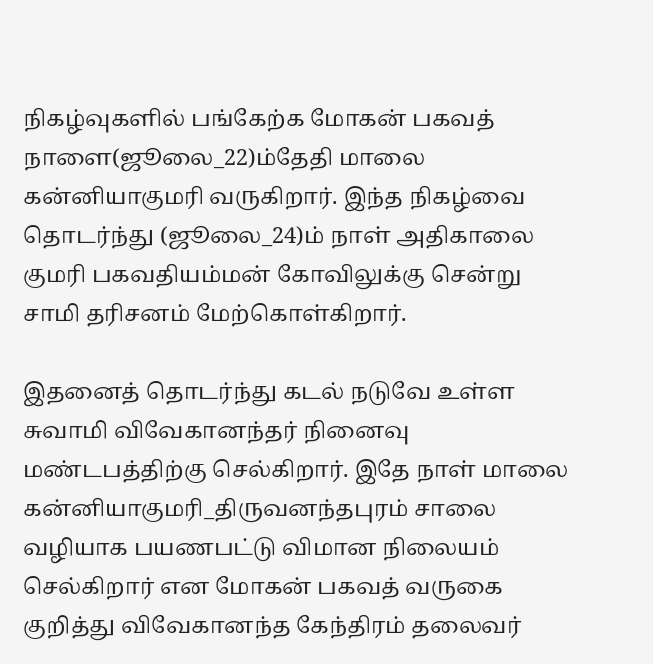நிகழ்வுகளில் பங்கேற்க மோகன் பகவத் நாளை(ஜூலை_22)ம்தேதி மாலை கன்னியாகுமரி வருகிறார். இந்த நிகழ்வை தொடர்ந்து (ஜூலை_24)ம் நாள் அதிகாலை குமரி பகவதியம்மன் கோவிலுக்கு சென்று சாமி தரிசனம் மேற்கொள்கிறார்.

இதனைத் தொடர்ந்து கடல் நடுவே உள்ள சுவாமி விவேகானந்தர் நினைவு மண்டபத்திற்கு செல்கிறார். இதே நாள் மாலை கன்னியாகுமரி_திருவனந்தபுரம் சாலை வழியாக பயணபட்டு விமான நிலையம் செல்கிறார் என மோகன் பகவத் வருகை குறித்து விவேகானந்த கேந்திரம் தலைவர்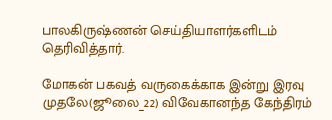பாலகிருஷ்ணன் செய்தியாளர்களிடம் தெரிவித்தார்.

மோகன் பகவத் வருகைக்காக இன்று இரவு முதலே(ஜூலை_22) விவேகானந்த கேந்திரம்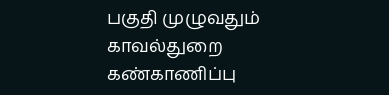பகுதி முழுவதும் காவல்துறை கண்காணிப்பு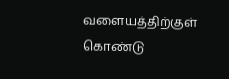வளையத்திற்குள் கொண்டு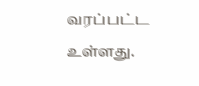வரப்பட்ட உள்ளது.